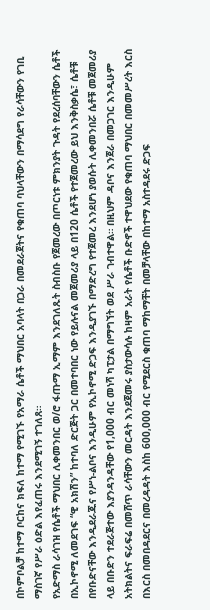በኮምቦልቻ ከተማ ቦርከና ክፍለ ከተማ የሚገኙ የአማራ ሴቶች ማህበር አባላት በጋራ በመደራጀትና የቁጠባ ባህላቸውን በማሳደግ የራሳቸውን የገቢ ማስገኛ የሥራ ዕድል እየፈጠሩ እንደሚገኝ ተገለጸ።
የአድማስ ራሳገዝ የሴቶች ማህበር ሊቀመንበር ወ/ሮ ፋጡማ ኢማም እንደገለጹት ስብስቡ የጀመረው በጦርነቱ ምክንያት ጉዳት የደረሰባቸውን ሴቶች በኢኮኖሚ ለመደገፍ “ዊ አክሽን” ከተባለ ድርጅት ጋር በመተባበር ነው የይሉናል መጀመሪያ ላይ በ120 ሴቶች የተጀመረው ይህ እንቅስቃሴ፣ ሴቶቹ በየቡድናቸው እንዲደራጁና የሥነ-ልቦና እንዲሁም የኢኮኖሚ ድጋፍ እንዲያገኙ በማድረግ የተጀመረ እንደሆነ ያወሱት ሊቀመንበሯ ሴቶቹ መጀመሪያ ላይ በቡድን ተደራጅተው እያንዳንዳቸው የ1,000 ብር መነሻ ካፒታል በማግኘት ወደ ሥራ ገብተዋል። በዚህም ዳቦና እንጀራ በመጋገር እንዲሁም አትክልትና ፍራፍሬ በመሸጥ ራሳቸውን መርዳት እንደጀመሩ ያስታውሳሉ ከዛም አራት የሴቶች ቡድኖች ተዋህደው የቁጠባ ማህበር በመመሥረት እርስ በእርስ በመበዳደርና በመረዳዳት እስከ 600,000 ብር የሚደርስ ቁጠባ ማከማቸት በመቻላቸው በከተማ አስተዳደሩ ድጋፍ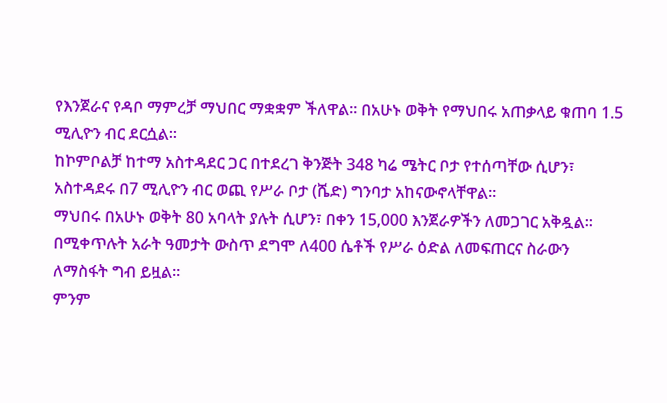የእንጀራና የዳቦ ማምረቻ ማህበር ማቋቋም ችለዋል። በአሁኑ ወቅት የማህበሩ አጠቃላይ ቁጠባ 1.5 ሚሊዮን ብር ደርሷል።
ከኮምቦልቻ ከተማ አስተዳደር ጋር በተደረገ ቅንጅት 348 ካሬ ሜትር ቦታ የተሰጣቸው ሲሆን፣ አስተዳደሩ በ7 ሚሊዮን ብር ወጪ የሥራ ቦታ (ሼድ) ግንባታ አከናውኖላቸዋል።
ማህበሩ በአሁኑ ወቅት 80 አባላት ያሉት ሲሆን፣ በቀን 15,000 እንጀራዎችን ለመጋገር አቅዷል። በሚቀጥሉት አራት ዓመታት ውስጥ ደግሞ ለ400 ሴቶች የሥራ ዕድል ለመፍጠርና ስራውን ለማስፋት ግብ ይዟል።
ምንም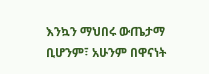እንኳን ማህበሩ ውጤታማ ቢሆንም፣ አሁንም በዋናነት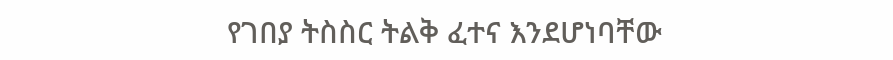የገበያ ትስስር ትልቅ ፈተና እንደሆነባቸው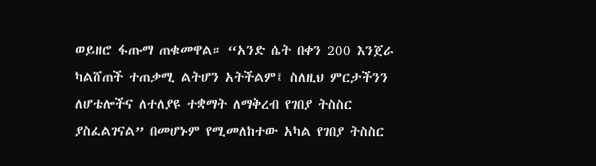ወይዘሮ ፋጡማ ጠቁመዋል። “አንድ ሴት በቀን 200 እንጀራ ካልሸጠች ተጠቃሚ ልትሆን አትችልም፤ ስለዚህ ምርታችንን ለሆቴሎችና ለተለያዩ ተቋማት ለማቅረብ የገበያ ትስስር ያስፈልገናል” በመሆኑም የሚመለከተው አካል የገበያ ትስስር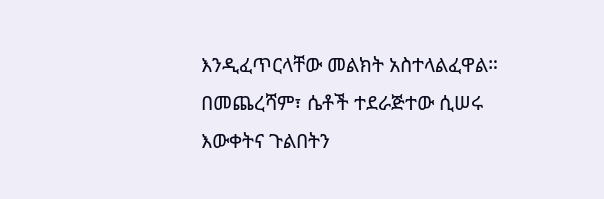እንዲፈጥርላቸው መልክት አስተላልፈዋል።
በመጨረሻም፣ ሴቶች ተደራጅተው ሲሠሩ እውቀትና ጉልበትን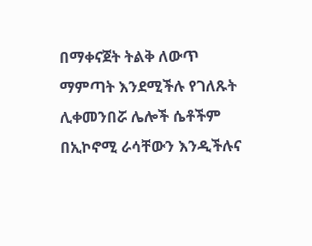በማቀናጀት ትልቅ ለውጥ ማምጣት እንደሚችሉ የገለጹት ሊቀመንበሯ ሌሎች ሴቶችም በኢኮኖሚ ራሳቸውን እንዲችሉና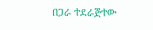በጋራ ተደራጅተው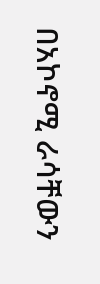በአኮኖሚ ራሳቸውን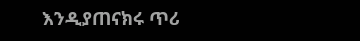እንዲያጠናክሩ ጥሪ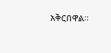አቅርበዋል።